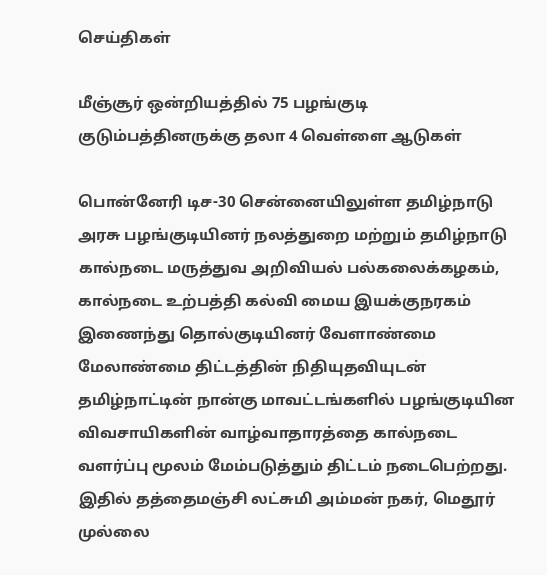செய்திகள்

மீஞ்சூர் ஒன்றியத்தில் 75 பழங்குடி குடும்பத்தினருக்கு தலா 4 வெள்ளை ஆடுகள்

பொன்னேரி டிச-30 சென்னையிலுள்ள தமிழ்நாடு அரசு பழங்குடியினர் நலத்துறை மற்றும் தமிழ்நாடு கால்நடை மருத்துவ அறிவியல் பல்கலைக்கழகம், கால்நடை உற்பத்தி கல்வி மைய இயக்குநரகம் இணைந்து தொல்குடியினர் வேளாண்மை மேலாண்மை திட்டத்தின் நிதியுதவியுடன் தமிழ்நாட்டின் நான்கு மாவட்டங்களில் பழங்குடியின விவசாயிகளின் வாழ்வாதாரத்தை கால்நடை வளர்ப்பு மூலம் மேம்படுத்தும் திட்டம் நடைபெற்றது. இதில் தத்தைமஞ்சி லட்சுமி அம்மன் நகர், மெதூர் முல்லை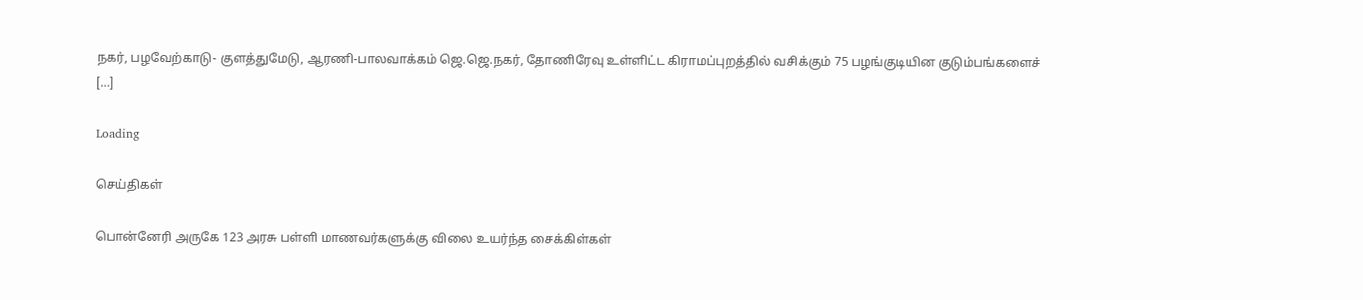நகர், பழவேற்காடு- குளத்துமேடு, ஆரணி-பாலவாக்கம் ஜெ.ஜெ.நகர், தோணிரேவு உள்ளிட்ட கிராமப்புறத்தில் வசிக்கும் 75 பழங்குடியின குடும்பங்களைச் […]

Loading

செய்திகள்

பொன்னேரி அருகே 123 அரசு பள்ளி மாணவர்களுக்கு விலை உயர்ந்த சைக்கிள்கள்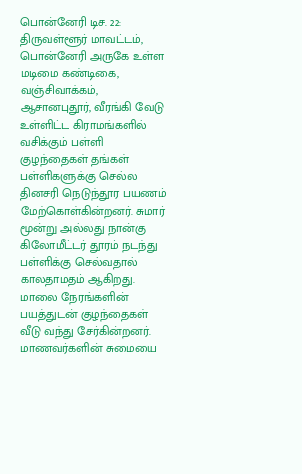பொன்னேரி டிச. 22: திருவள்ளூர் மாவட்டம், பொன்னேரி அருகே உள்ள மடிமை கண்டிகை, வஞ்சிவாக்கம், ஆசானபுதூர், வீரங்கி வேடு உள்ளிட்ட கிராமங்களில் வசிக்கும் பள்ளி குழந்தைகள் தங்கள் பள்ளிகளுக்கு செல்ல தினசரி நெடுந்தூர பயணம் மேற்கொள்கின்றனர். சுமார் மூன்று அல்லது நான்கு கிலோமீட்டர் தூரம் நடந்து பள்ளிக்கு செல்வதால் காலதாமதம் ஆகிறது. மாலை நேரங்களின் பயத்துடன் குழந்தைகள் வீடு வந்து சேர்கின்றனர். மாணவர்களின் சுமையை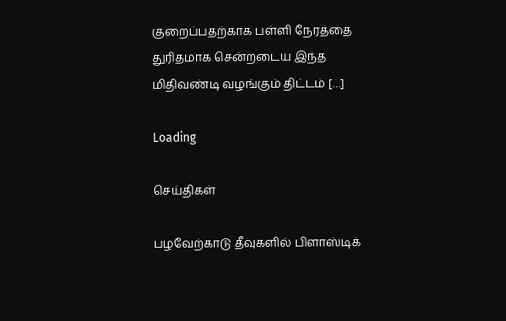குறைப்பதற்காக பள்ளி நேரத்தை துரிதமாக சென்றடைய இந்த மிதிவண்டி வழங்கும் திட்டம் […]

Loading

செய்திகள்

பழவேற்காடு தீவுகளில் பிளாஸ்டிக்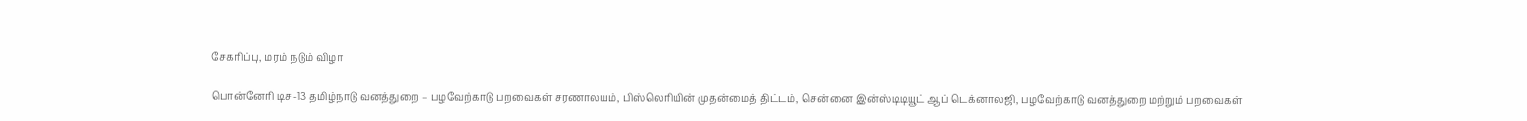சேகரிப்பு, மரம் நடும் விழா

பொன்னேரி டிச-13 தமிழ்நாடு வனத்துறை – பழவேற்காடு பறவைகள் சரணாலயம், பிஸ்லெரியின் முதன்மைத் திட்டம், சென்னை இன்ஸ்டிடியூட் ஆப் டெக்னாலஜி, பழவேற்காடு வனத்துறை மற்றும் பறவைகள்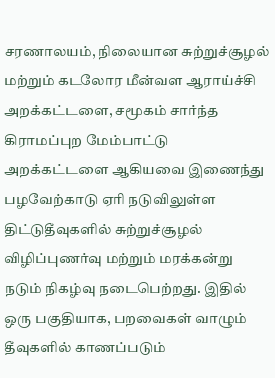சரணாலயம், நிலையான சுற்றுச்சூழல் மற்றும் கடலோர மீன்வள ஆராய்ச்சி அறக்கட்டளை, சமூகம் சார்ந்த கிராமப்புற மேம்பாட்டு அறக்கட்டளை ஆகியவை இணைந்து பழவேற்காடு ஏரி நடுவிலுள்ள திட்டுதீவுகளில் சுற்றுச்சூழல் விழிப்புணர்வு மற்றும் மரக்கன்று நடும் நிகழ்வு நடைபெற்றது. இதில் ஒரு பகுதியாக, பறவைகள் வாழும் தீவுகளில் காணப்படும்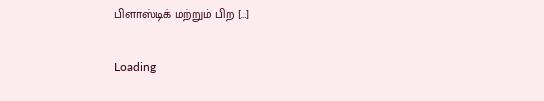பிளாஸ்டிக் மற்றும் பிற […]

Loading